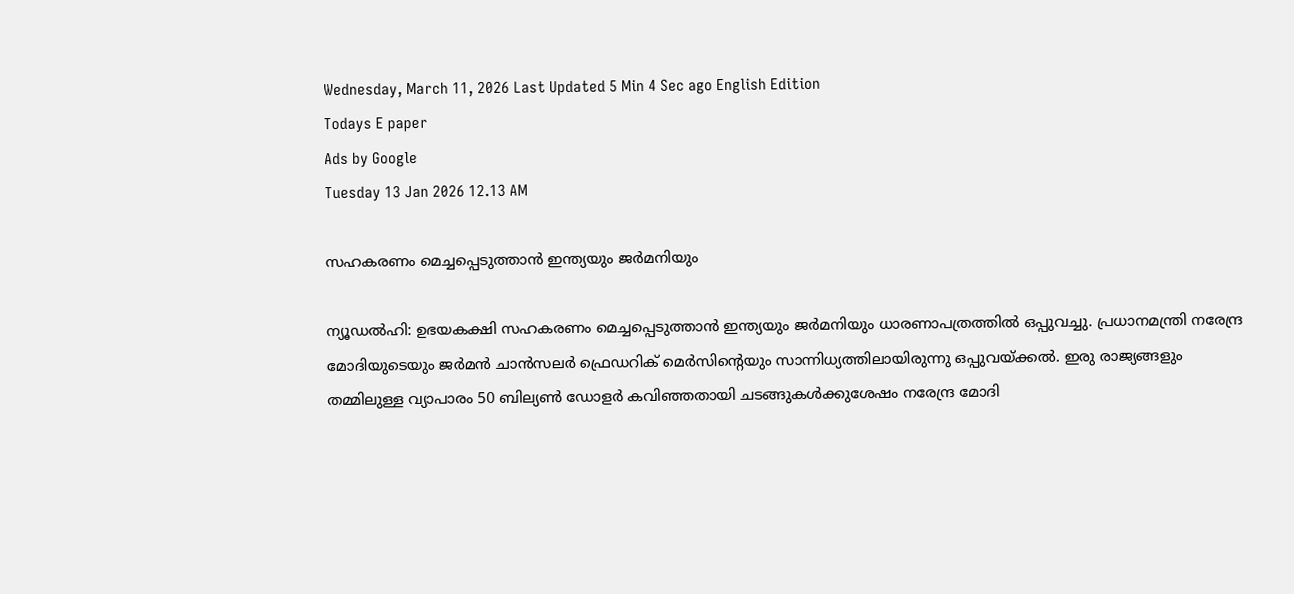Wednesday, March 11, 2026 Last Updated 5 Min 4 Sec ago English Edition
Todays E paper
Ads by Google
Tuesday 13 Jan 2026 12.13 AM

സഹകരണം മെച്ചപ്പെടുത്താന്‍ ഇന്ത്യയും ജര്‍മനിയും

ന്യൂഡല്‍ഹി: ഉഭയകക്ഷി സഹകരണം മെച്ചപ്പെടുത്താന്‍ ഇന്ത്യയും ജര്‍മനിയും ധാരണാപത്രത്തില്‍ ഒപ്പുവച്ചു. പ്രധാനമന്ത്രി നരേന്ദ്ര മോദിയുടെയും ജര്‍മന്‍ ചാന്‍സലര്‍ ഫ്രെഡറിക്‌ മെര്‍സിന്റെയും സാന്നിധ്യത്തിലായിരുന്നു ഒപ്പുവയ്‌ക്കല്‍. ഇരു രാജ്യങ്ങളും തമ്മിലുള്ള വ്യാപാരം 50 ബില്യണ്‍ ഡോളര്‍ കവിഞ്ഞതായി ചടങ്ങുകള്‍ക്കുശേഷം നരേന്ദ്ര മോദി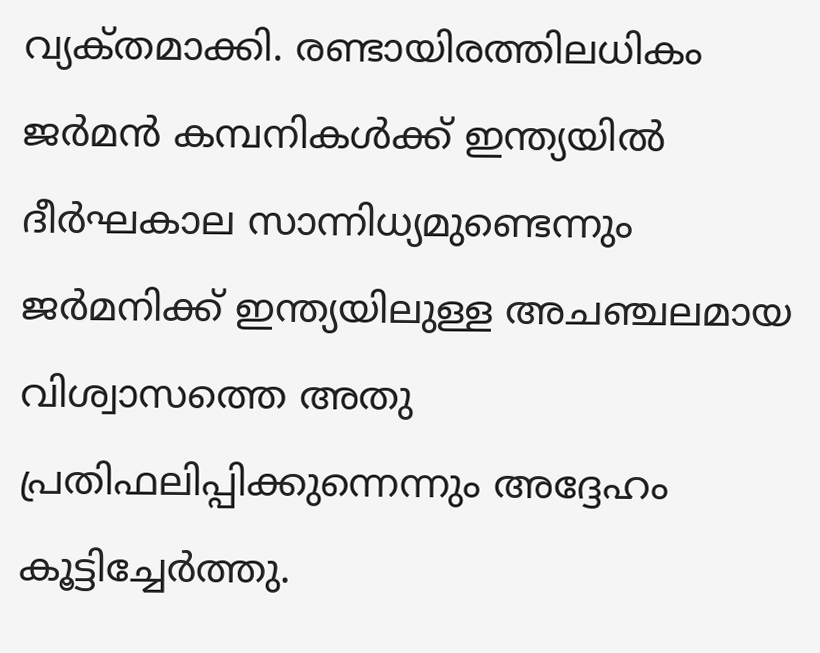വ്യക്‌തമാക്കി. രണ്ടായിരത്തിലധികം ജര്‍മന്‍ കമ്പനികള്‍ക്ക്‌ ഇന്ത്യയില്‍ ദീര്‍ഘകാല സാന്നിധ്യമുണ്ടെന്നും ജര്‍മനിക്ക്‌ ഇന്ത്യയിലുള്ള അചഞ്ചലമായ വിശ്വാസത്തെ അതു പ്രതിഫലിപ്പിക്കുന്നെന്നും അദ്ദേഹം കൂട്ടിച്ചേര്‍ത്തു.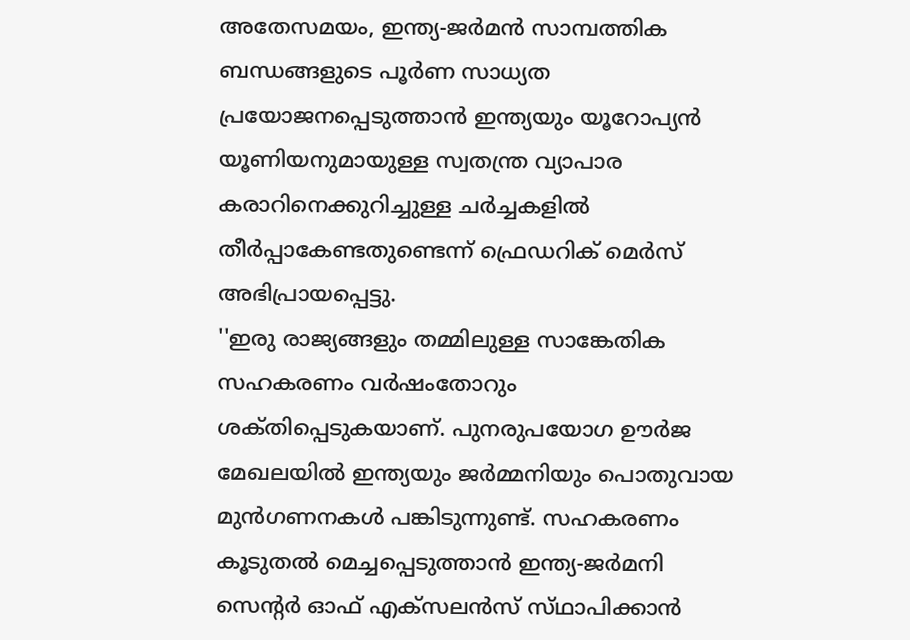അതേസമയം, ഇന്ത്യ-ജര്‍മന്‍ സാമ്പത്തിക ബന്ധങ്ങളുടെ പൂര്‍ണ സാധ്യത പ്രയോജനപ്പെടുത്താന്‍ ഇന്ത്യയും യൂറോപ്യന്‍ യൂണിയനുമായുള്ള സ്വതന്ത്ര വ്യാപാര കരാറിനെക്കുറിച്ചുള്ള ചര്‍ച്ചകളില്‍ തീര്‍പ്പാകേണ്ടതുണ്ടെന്ന്‌ ഫ്രെഡറിക്‌ മെര്‍സ്‌ അഭിപ്രായപ്പെട്ടു.
''ഇരു രാജ്യങ്ങളും തമ്മിലുള്ള സാങ്കേതിക സഹകരണം വര്‍ഷംതോറും ശക്‌തിപ്പെടുകയാണ്‌. പുനരുപയോഗ ഊര്‍ജ മേഖലയില്‍ ഇന്ത്യയും ജര്‍മ്മനിയും പൊതുവായ മുന്‍ഗണനകള്‍ പങ്കിടുന്നുണ്ട്‌. സഹകരണം കൂടുതല്‍ മെച്ചപ്പെടുത്താന്‍ ഇന്ത്യ-ജര്‍മനി സെന്റര്‍ ഓഫ്‌ എക്‌സലന്‍സ്‌ സ്‌ഥാപിക്കാന്‍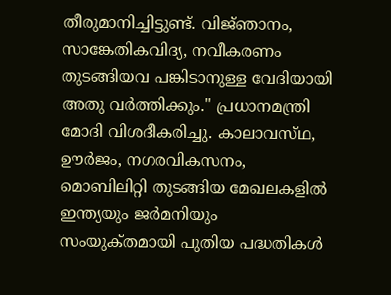തീരുമാനിച്ചിട്ടുണ്ട്‌. വിജ്‌ഞാനം, സാങ്കേതികവിദ്യ, നവീകരണം തുടങ്ങിയവ പങ്കിടാനുള്ള വേദിയായി അതു വര്‍ത്തിക്കും.'' പ്രധാനമന്ത്രി മോദി വിശദീകരിച്ചു. കാലാവസ്‌ഥ, ഊര്‍ജം, നഗരവികസനം, മൊബിലിറ്റി തുടങ്ങിയ മേഖലകളില്‍ ഇന്ത്യയും ജര്‍മനിയും സംയുക്‌തമായി പുതിയ പദ്ധതികള്‍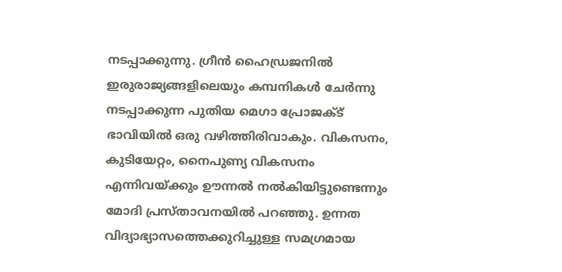നടപ്പാക്കുന്നു. ഗ്രീന്‍ ഹൈഡ്രജനില്‍ ഇരുരാജ്യങ്ങളിലെയും കമ്പനികള്‍ ചേര്‍ന്നു നടപ്പാക്കുന്ന പുതിയ മെഗാ പ്രോജക്‌ട്‌ ഭാവിയില്‍ ഒരു വഴിത്തിരിവാകും. വികസനം, കുടിയേറ്റം, നൈപുണ്യ വികസനം എന്നിവയ്‌ക്കും ഊന്നല്‍ നല്‍കിയിട്ടുണ്ടെന്നും മോദി പ്രസ്‌താവനയില്‍ പറഞ്ഞു. ഉന്നത വിദ്യാഭ്യാസത്തെക്കുറിച്ചുള്ള സമഗ്രമായ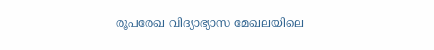രൂപരേഖ വിദ്യാഭ്യാസ മേഖലയിലെ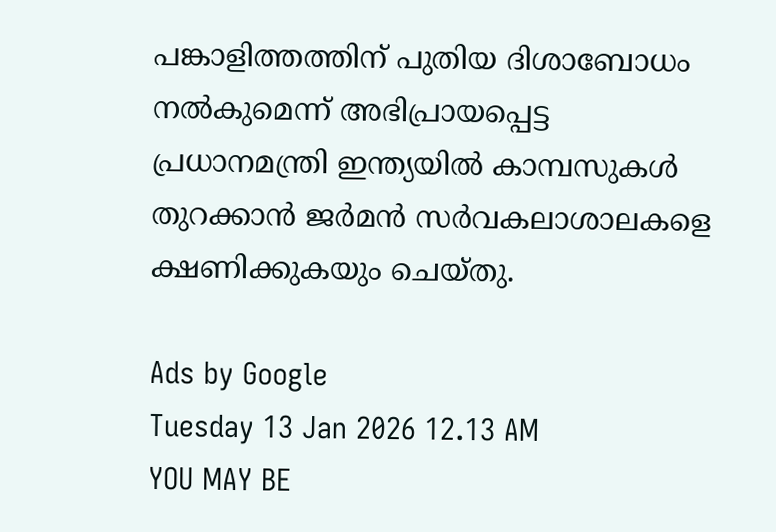പങ്കാളിത്തത്തിന്‌ പുതിയ ദിശാബോധം നല്‍കുമെന്ന്‌ അഭിപ്രായപ്പെട്ട പ്രധാനമന്ത്രി ഇന്ത്യയില്‍ കാമ്പസുകള്‍ തുറക്കാന്‍ ജര്‍മന്‍ സര്‍വകലാശാലകളെ ക്ഷണിക്കുകയും ചെയ്‌തു.

Ads by Google
Tuesday 13 Jan 2026 12.13 AM
YOU MAY BE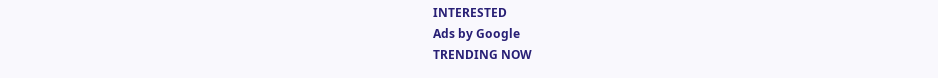INTERESTED
Ads by Google
TRENDING NOW